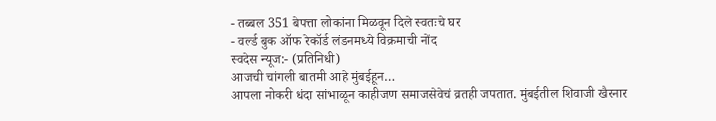- तब्बल 351 बेपत्ता लोकांना मिळवून दिले स्वतःचे घर
- वर्ल्ड बुक ऑफ रेकॉर्ड लंडनमध्ये विक्रमाची नोंद
स्वदेस न्यूज:- (प्रतिनिधी)
आजची चांगली बातमी आहे मुंबईहून…
आपला नोकरी धंदा सांभाळून काहीजण समाजसेवेचं व्रतही जपतात. मुंबईतील शिवाजी खैरनार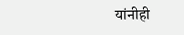यांनीही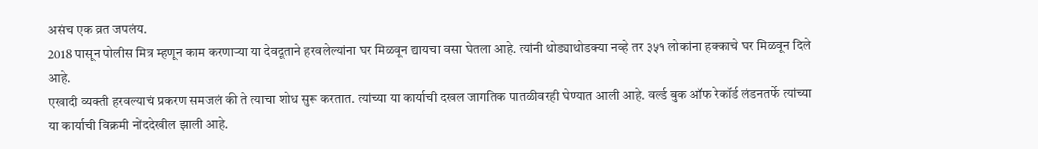असंच एक व्रत जपलंय.
2018 पासून पोलीस मित्र म्हणून काम करणाऱ्या या देवदूताने हरवलेल्यांना घर मिळवून द्यायचा वसा घेतला आहे. त्यांनी थोड्याथोडक्या नव्हे तर ३५१ लोकांना हक्काचे घर मिळवून दिले आहे.
एखादी व्यक्ती हरवल्याचं प्रकरण समजलं की ते त्याचा शोध सुरू करतात. त्यांच्या या कार्याची दखल जागतिक पातळीवरही घेण्यात आली आहे. वर्ल्ड बुक ऑफ रेकॉर्ड लंडनतर्फे त्यांच्या या कार्याची विक्रमी नोंददेखील झाली आहे.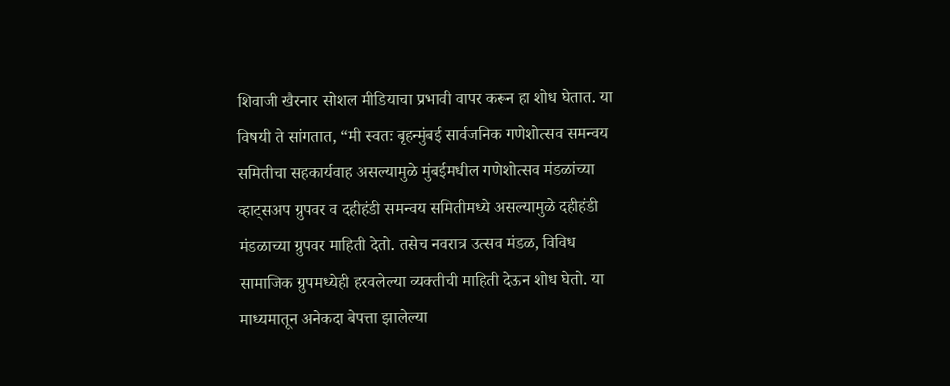शिवाजी खैरनार सोशल मीडियाचा प्रभावी वापर करून हा शोध घेतात. या विषयी ते सांगतात, “मी स्वतः बृहन्मुंबई सार्वजनिक गणेशोत्सव समन्वय समितीचा सहकार्यवाह असल्यामुळे मुंबईमधील गणेशोत्सव मंडळांच्या व्हाट्सअप ग्रुपवर व दहीहंडी समन्वय समितीमध्ये असल्यामुळे दहीहंडी मंडळाच्या ग्रुपवर माहिती देतो. तसेच नवरात्र उत्सव मंडळ, विविध सामाजिक ग्रुपमध्येही हरवलेल्या व्यक्तीची माहिती देऊन शोध घेतो. या माध्यमातून अनेकदा बेपत्ता झालेल्या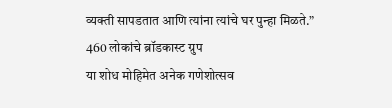व्यक्ती सापडतात आणि त्यांना त्यांचे घर पुन्हा मिळते.”
460 लोकांचे ब्रॉडकास्ट ग्रुप
या शोध मोहिमेत अनेक गणेशोत्सव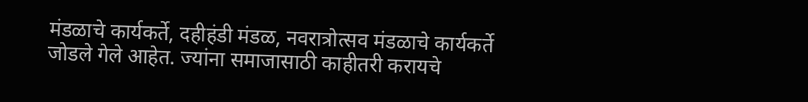मंडळाचे कार्यकर्ते, दहीहंडी मंडळ, नवरात्रोत्सव मंडळाचे कार्यकर्ते जोडले गेले आहेत. ज्यांना समाजासाठी काहीतरी करायचे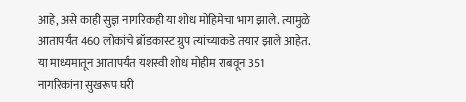आहे, असे काही सुज्ञ नागरिकही या शोध मोहिमेचा भाग झाले. त्यामुळे आतापर्यंत 460 लोकांचे ब्रॉडकास्ट ग्रुप त्यांच्याकडे तयार झाले आहेत. या माध्यमातून आतापर्यंत यशस्वी शोध मोहीम राबवून 351 नागरिकांना सुखरूप घरी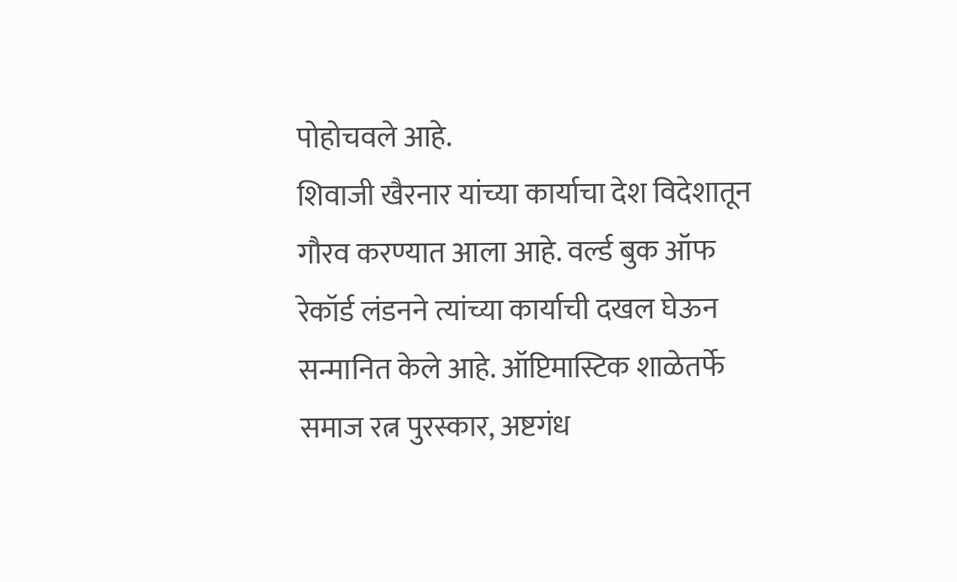पोहोचवले आहे.
शिवाजी खैरनार यांच्या कार्याचा देश विदेशातून गौरव करण्यात आला आहे. वर्ल्ड बुक ऑफ रेकॉर्ड लंडनने त्यांच्या कार्याची दखल घेऊन सन्मानित केले आहे. ऑप्टिमास्टिक शाळेतर्फे समाज रत्न पुरस्कार, अष्टगंध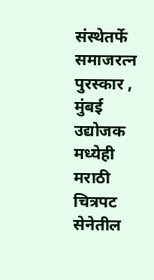संस्थेतर्फे समाजरत्न पुरस्कार , मुंबई उद्योजक मध्येही मराठी चित्रपट सेनेतील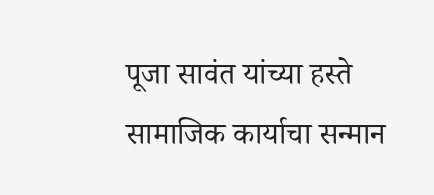पूजा सावंत यांच्या हस्ते सामाजिक कार्याचा सन्मान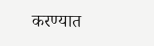करण्यात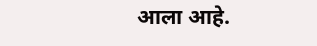आला आहे.